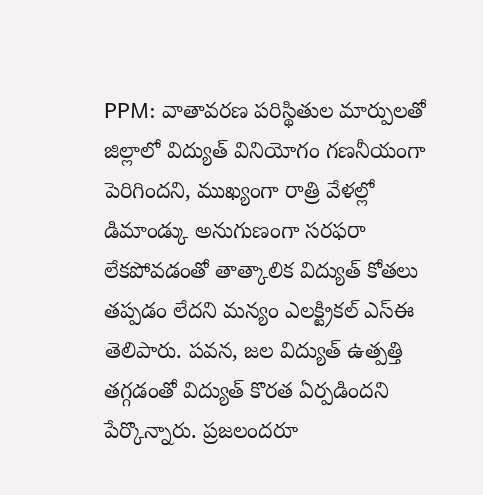PPM: వాతావరణ పరిస్థితుల మార్పులతో జిల్లాలో విద్యుత్ వినియోగం గణనీయంగా పెరిగిందని, ముఖ్యంగా రాత్రి వేళల్లో డిమాండ్కు అనుగుణంగా సరఫరా లేకపోవడంతో తాత్కాలిక విద్యుత్ కోతలు తప్పడం లేదని మన్యం ఎలక్ట్రికల్ ఎస్ఈ తెలిపారు. పవన, జల విద్యుత్ ఉత్పత్తి తగ్గడంతో విద్యుత్ కొరత ఏర్పడిందని పేర్కొన్నారు. ప్రజలందరూ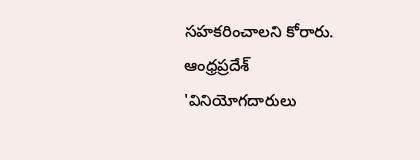సహకరించాలని కోరారు.
ఆంధ్రప్రదేశ్
'వినియోగదారులు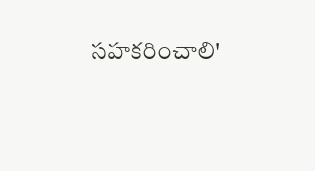సహకరించాలి'